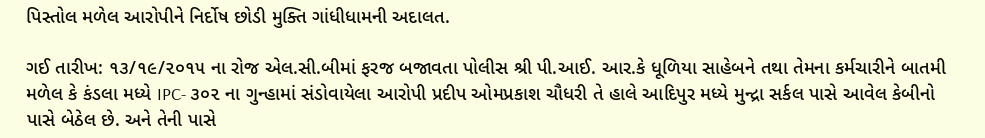પિસ્તોલ મળેલ આરોપીને નિર્દોષ છોડી મુક્તિ ગાંધીધામની અદાલત.

ગઈ તારીખ: ૧૩/૧૯/૨૦૧૫ ના રોજ એલ.સી.બીમાં ફરજ બજાવતા પોલીસ શ્રી પી.આઈ. આર.કે ધૂળિયા સાહેબને તથા તેમના કર્મચારીને બાતમી મળેલ કે કંડલા મધ્યે IPC- ૩૦૨ ના ગુન્હામાં સંડોવાયેલા આરોપી પ્રદીપ ઓમપ્રકાશ ચૌધરી તે હાલે આદિપુર મધ્યે મુન્દ્રા સર્કલ પાસે આવેલ કેબીનો પાસે બેઠેલ છે. અને તેની પાસે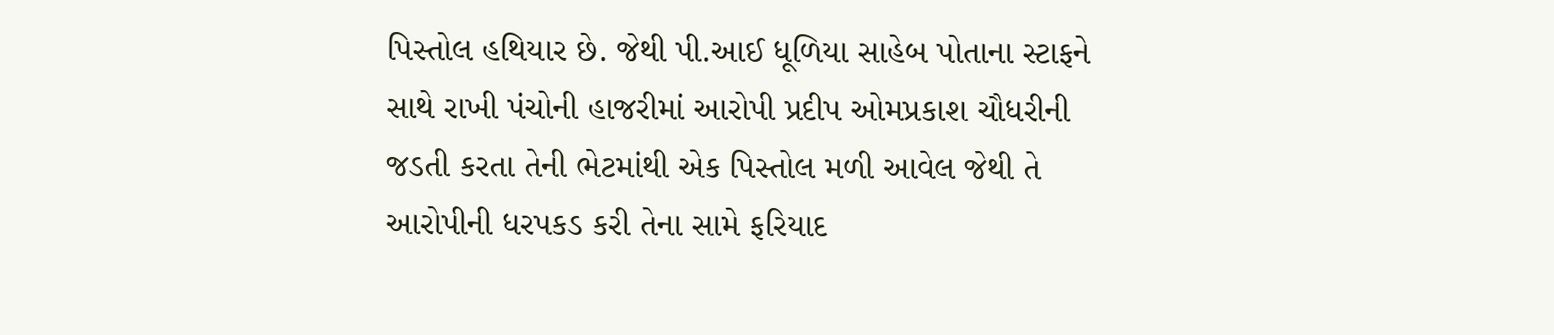પિસ્તોલ હથિયાર છે. જેથી પી.આઈ ધૂળિયા સાહેબ પોતાના સ્ટાફને સાથે રાખી પંચોની હાજરીમાં આરોપી પ્રદીપ ઓમપ્રકાશ ચૌધરીની જડતી કરતા તેની ભેટમાંથી એક પિસ્તોલ મળી આવેલ જેથી તે આરોપીની ધરપકડ કરી તેના સામે ફરિયાદ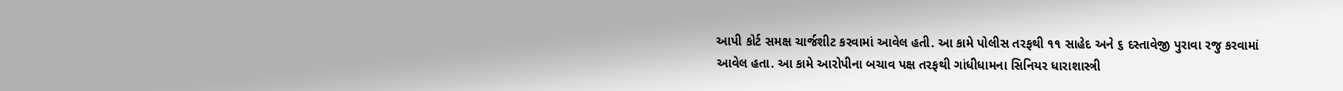આપી કોર્ટ સમક્ષ ચાર્જશીટ કરવામાં આવેલ હતી. આ કામે પોલીસ તરફથી ૧૧ સાહેદ અને ૬ દસ્તાવેજી પુરાવા રજુ કરવામાં આવેલ હતા. આ કામે આરોપીના બચાવ પક્ષ તરફથી ગાંધીધામના સિનિયર ધારાશાસ્ત્રી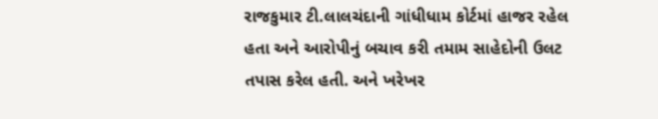રાજકુમાર ટી.લાલચંદાની ગાંધીધામ કોર્ટમાં હાજર રહેલ હતા અને આરોપીનું બચાવ કરી તમામ સાહેદોની ઉલટ તપાસ કરેલ હતી. અને ખરેખર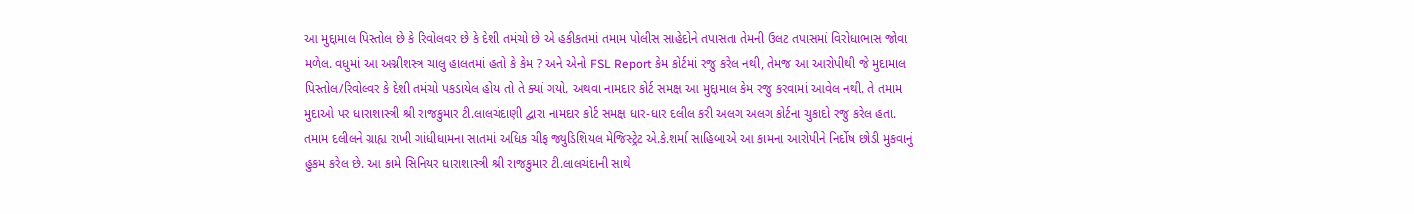આ મુદ્દામાલ પિસ્તોલ છે કે રિવોલવર છે કે દેશી તમંચો છે એ હકીકતમાં તમામ પોલીસ સાહેદોને તપાસતા તેમની ઉલટ તપાસમાં વિરોધાભાસ જોવા મળેલ. વધુમાં આ અગ્નીશસ્ત્ર ચાલુ હાલતમાં હતો કે કેમ ? અને એનો FSL Report કેમ કોર્ટમાં રજુ કરેલ નથી, તેમજ આ આરોપીથી જે મુદામાલ પિસ્તોલ/રિવોલ્વર કે દેશી તમંચો પકડાયેલ હોય તો તે ક્યાં ગયો. અથવા નામદાર કોર્ટ સમક્ષ આ મુદ્દામાલ કેમ રજુ કરવામાં આવેલ નથી. તે તમામ મુદાઓ પર ધારાશાસ્ત્રી શ્રી રાજકુમાર ટી.લાલચંદાણી દ્વારા નામદાર કોર્ટ સમક્ષ ધાર-ધાર દલીલ કરી અલગ અલગ કોર્ટના ચુકાદો રજુ કરેલ હતા. તમામ દલીલને ગ્રાહ્ય રાખી ગાંધીધામના સાતમાં અધિક ચીફ જ્યુડિશિયલ મેજિસ્ટ્રેટ એ.કે.શર્મા સાહિબાએ આ કામના આરોપીને નિર્દોષ છોડી મુકવાનું હુકમ કરેલ છે. આ કામે સિનિયર ધારાશાસ્ત્રી શ્રી રાજકુમાર ટી.લાલચંદાની સાથે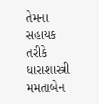તેમના સહાયક તરીકે ધારાશાસ્ત્રી મમતાબેન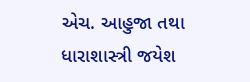એચ. આહુજા તથા ધારાશાસ્ત્રી જયેશ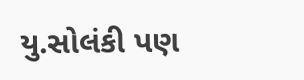યુ.સોલંકી પણ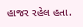હાજર રહેલ હતા.